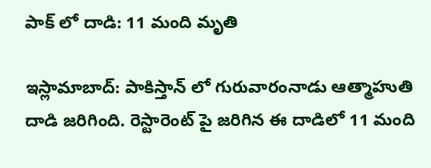పాక్ లో దాడి: 11 మంది మృతి

ఇస్లామాబాద్: పాకిస్తాన్ లో గురువారంనాడు ఆత్మాహుతి దాడి జరిగింది. రెస్టారెంట్ పై జరిగిన ఈ దాడిలో 11 మంది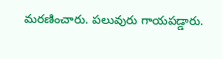మరణించారు. పలువురు గాయపడ్డారు.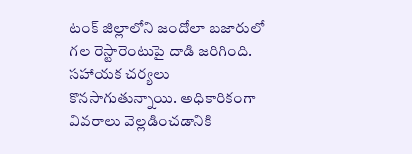టంక్ జిల్లాలోని జందోలా బజారులో గల రెస్టారెంటుపై దాడి జరిగింది. సహాయక చర్యలు కొనసాగుతున్నాయి. అధికారికంగా వివరాలు వెల్లడించడానికి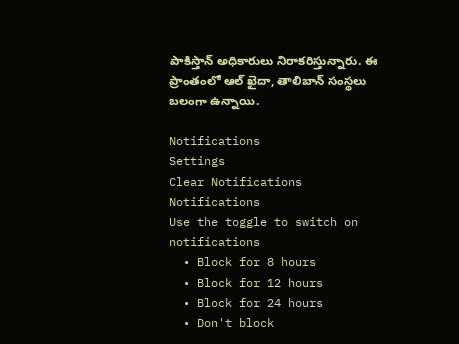పాకిస్తాన్ అధికారులు నిరాకరిస్తున్నారు. ఈ ప్రాంతంలో ఆల్ ఖైదా, తాలిబాన్ సంస్థలు బలంగా ఉన్నాయి.

Notifications
Settings
Clear Notifications
Notifications
Use the toggle to switch on notifications
  • Block for 8 hours
  • Block for 12 hours
  • Block for 24 hours
  • Don't block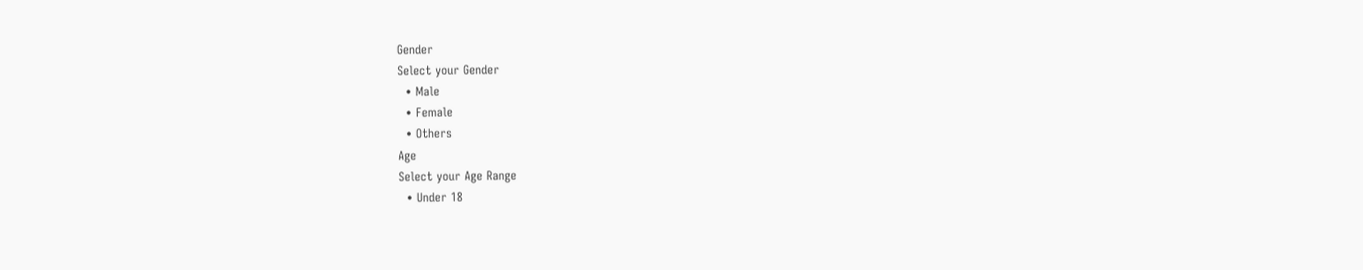Gender
Select your Gender
  • Male
  • Female
  • Others
Age
Select your Age Range
  • Under 18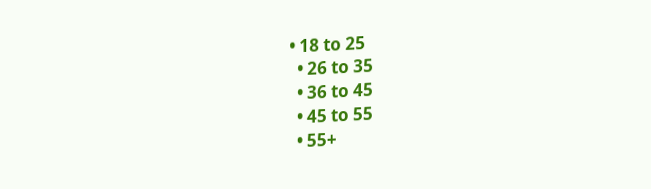• 18 to 25
  • 26 to 35
  • 36 to 45
  • 45 to 55
  • 55+